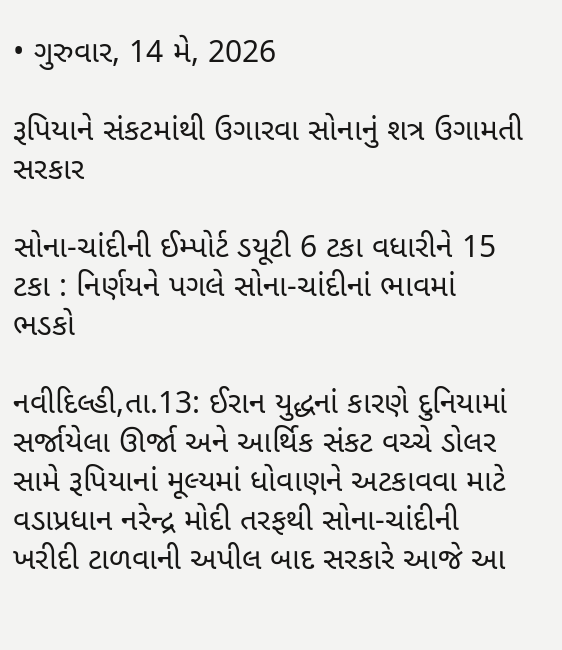• ગુરુવાર, 14 મે, 2026

રૂપિયાને સંકટમાંથી ઉગારવા સોનાનું શત્ર ઉગામતી સરકાર

સોના-ચાંદીની ઈમ્પોર્ટ ડયૂટી 6 ટકા વધારીને 15 ટકા : નિર્ણયને પગલે સોના-ચાંદીનાં ભાવમાં ભડકો

નવીદિલ્હી,તા.13: ઈરાન યુદ્ધનાં કારણે દુનિયામાં સર્જાયેલા ઊર્જા અને આર્થિક સંકટ વચ્ચે ડોલર સામે રૂપિયાનાં મૂલ્યમાં ધોવાણને અટકાવવા માટે વડાપ્રધાન નરેન્દ્ર મોદી તરફથી સોના-ચાંદીની ખરીદી ટાળવાની અપીલ બાદ સરકારે આજે આ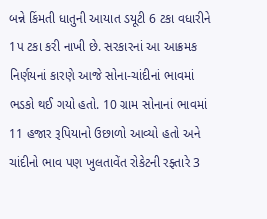બન્ને કિંમતી ધાતુની આયાત ડયૂટી 6 ટકા વધારીને 1પ ટકા કરી નાખી છે. સરકારનાં આ આક્રમક નિર્ણયનાં કારણે આજે સોના-ચાંદીનાં ભાવમાં ભડકો થઈ ગયો હતો. 10 ગ્રામ સોનાનાં ભાવમાં 11 હજાર રૂપિયાનો ઉછાળો આવ્યો હતો અને ચાંદીનો ભાવ પણ ખુલતાવેંત રોકેટની રફ્તારે 3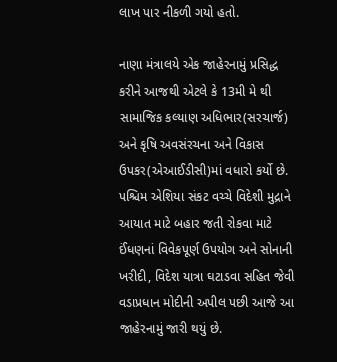લાખ પાર નીકળી ગયો હતો.

નાણા મંત્રાલયે એક જાહેરનામું પ્રસિદ્ધ કરીને આજથી એટલે કે 13મી મે થી સામાજિક કલ્યાણ અધિભાર(સરચાર્જ) અને કૃષિ અવસંરચના અને વિકાસ ઉપકર(એઆઈડીસી)માં વધારો કર્યો છે. પશ્ચિમ એશિયા સંકટ વચ્ચે વિદેશી મુદ્રાને આયાત માટે બહાર જતી રોકવા માટે ઈંધણનાં વિવેકપૂર્ણ ઉપયોગ અને સોનાની ખરીદી, વિદેશ યાત્રા ઘટાડવા સહિત જેવી વડાપ્રધાન મોદીની અપીલ પછી આજે આ જાહેરનામું જારી થયું છે.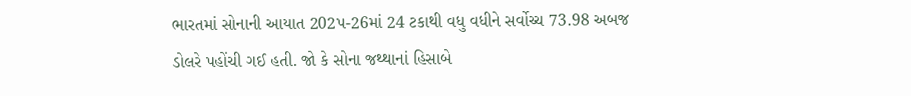ભારતમાં સોનાની આયાત 202પ-26માં 24 ટકાથી વધુ વધીને સર્વોચ્ચ 73.98 અબજ ડોલરે પહોંચી ગઈ હતી. જો કે સોના જથ્થાનાં હિસાબે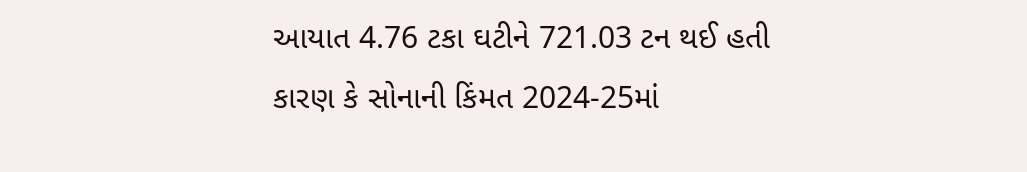આયાત 4.76 ટકા ઘટીને 721.03 ટન થઈ હતી કારણ કે સોનાની કિંમત 2024-25માં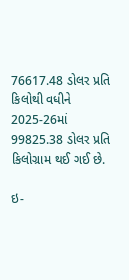76617.48 ડોલર પ્રતિ કિલોથી વધીને 2025-26માં 99825.38 ડોલર પ્રતિ કિલોગ્રામ થઈ ગઈ છે.

ઇ-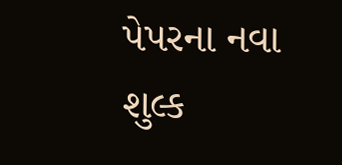પેપરના નવા શુલ્ક